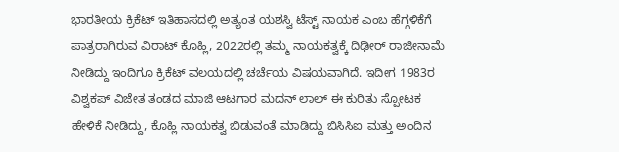ಭಾರತೀಯ ಕ್ರಿಕೆಟ್ ಇತಿಹಾಸದಲ್ಲಿ ಅತ್ಯಂತ ಯಶಸ್ವಿ ಟೆಸ್ಟ್ ನಾಯಕ ಎಂಬ ಹೆಗ್ಗಳಿಕೆಗೆ ಪಾತ್ರರಾಗಿರುವ ವಿರಾಟ್ ಕೊಹ್ಲಿ, 2022ರಲ್ಲಿ ತಮ್ಮ ನಾಯಕತ್ವಕ್ಕೆ ದಿಢೀರ್ ರಾಜೀನಾಮೆ ನೀಡಿದ್ದು ಇಂದಿಗೂ ಕ್ರಿಕೆಟ್ ವಲಯದಲ್ಲಿ ಚರ್ಚೆಯ ವಿಷಯವಾಗಿದೆ. ಇದೀಗ 1983ರ ವಿಶ್ವಕಪ್ ವಿಜೇತ ತಂಡದ ಮಾಜಿ ಆಟಗಾರ ಮದನ್ ಲಾಲ್ ಈ ಕುರಿತು ಸ್ಪೋಟಕ ಹೇಳಿಕೆ ನೀಡಿದ್ದು, ಕೊಹ್ಲಿ ನಾಯಕತ್ವ ಬಿಡುವಂತೆ ಮಾಡಿದ್ದು ಬಿಸಿಸಿಐ ಮತ್ತು ಅಂದಿನ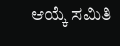ಆಯ್ಕೆ ಸಮಿತಿ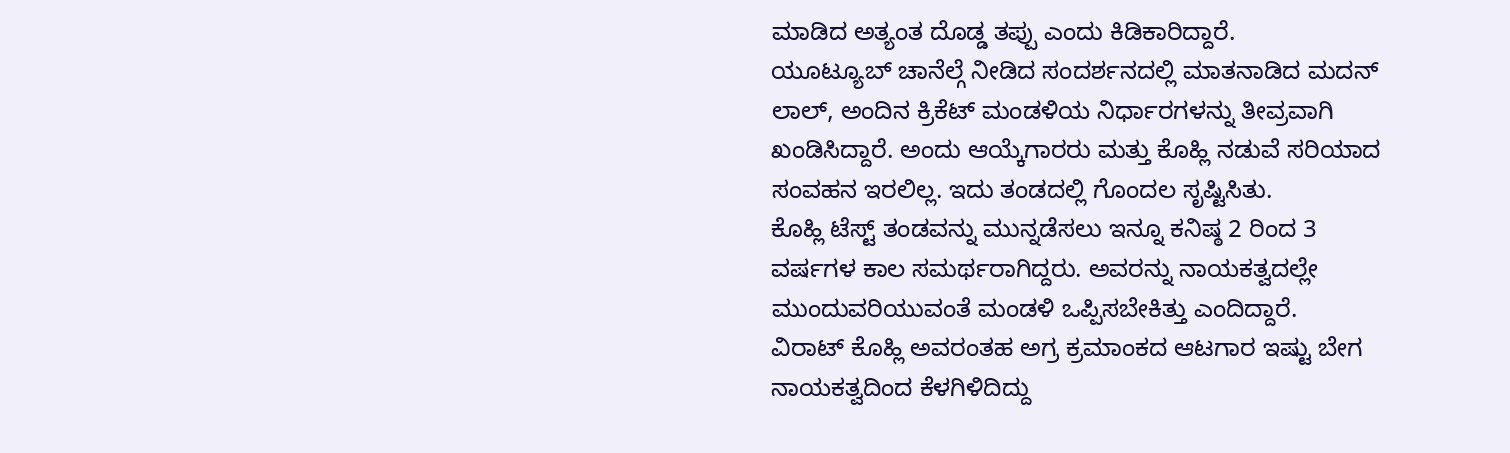ಮಾಡಿದ ಅತ್ಯಂತ ದೊಡ್ಡ ತಪ್ಪು ಎಂದು ಕಿಡಿಕಾರಿದ್ದಾರೆ.
ಯೂಟ್ಯೂಬ್ ಚಾನೆಲ್ಗೆ ನೀಡಿದ ಸಂದರ್ಶನದಲ್ಲಿ ಮಾತನಾಡಿದ ಮದನ್ ಲಾಲ್, ಅಂದಿನ ಕ್ರಿಕೆಟ್ ಮಂಡಳಿಯ ನಿರ್ಧಾರಗಳನ್ನು ತೀವ್ರವಾಗಿ ಖಂಡಿಸಿದ್ದಾರೆ. ಅಂದು ಆಯ್ಕೆಗಾರರು ಮತ್ತು ಕೊಹ್ಲಿ ನಡುವೆ ಸರಿಯಾದ ಸಂವಹನ ಇರಲಿಲ್ಲ. ಇದು ತಂಡದಲ್ಲಿ ಗೊಂದಲ ಸೃಷ್ಟಿಸಿತು.
ಕೊಹ್ಲಿ ಟೆಸ್ಟ್ ತಂಡವನ್ನು ಮುನ್ನಡೆಸಲು ಇನ್ನೂ ಕನಿಷ್ಠ 2 ರಿಂದ 3 ವರ್ಷಗಳ ಕಾಲ ಸಮರ್ಥರಾಗಿದ್ದರು. ಅವರನ್ನು ನಾಯಕತ್ವದಲ್ಲೇ ಮುಂದುವರಿಯುವಂತೆ ಮಂಡಳಿ ಒಪ್ಪಿಸಬೇಕಿತ್ತು ಎಂದಿದ್ದಾರೆ.
ವಿರಾಟ್ ಕೊಹ್ಲಿ ಅವರಂತಹ ಅಗ್ರ ಕ್ರಮಾಂಕದ ಆಟಗಾರ ಇಷ್ಟು ಬೇಗ ನಾಯಕತ್ವದಿಂದ ಕೆಳಗಿಳಿದಿದ್ದು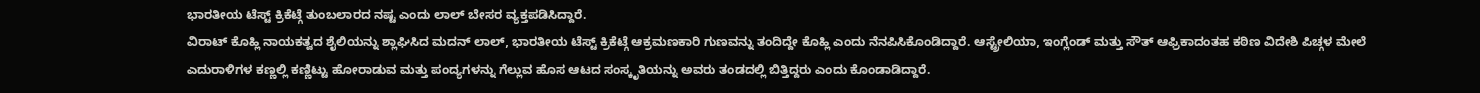ಭಾರತೀಯ ಟೆಸ್ಟ್ ಕ್ರಿಕೆಟ್ಗೆ ತುಂಬಲಾರದ ನಷ್ಟ ಎಂದು ಲಾಲ್ ಬೇಸರ ವ್ಯಕ್ತಪಡಿಸಿದ್ದಾರೆ.
ವಿರಾಟ್ ಕೊಹ್ಲಿ ನಾಯಕತ್ವದ ಶೈಲಿಯನ್ನು ಶ್ಲಾಘಿಸಿದ ಮದನ್ ಲಾಲ್, ಭಾರತೀಯ ಟೆಸ್ಟ್ ಕ್ರಿಕೆಟ್ಗೆ ಆಕ್ರಮಣಕಾರಿ ಗುಣವನ್ನು ತಂದಿದ್ದೇ ಕೊಹ್ಲಿ ಎಂದು ನೆನಪಿಸಿಕೊಂಡಿದ್ದಾರೆ. ಆಸ್ಟ್ರೇಲಿಯಾ, ಇಂಗ್ಲೆಂಡ್ ಮತ್ತು ಸೌತ್ ಆಫ್ರಿಕಾದಂತಹ ಕಠಿಣ ವಿದೇಶಿ ಪಿಚ್ಗಳ ಮೇಲೆ ಎದುರಾಳಿಗಳ ಕಣ್ಣಲ್ಲಿ ಕಣ್ಣಿಟ್ಟು ಹೋರಾಡುವ ಮತ್ತು ಪಂದ್ಯಗಳನ್ನು ಗೆಲ್ಲುವ ಹೊಸ ಆಟದ ಸಂಸ್ಕೃತಿಯನ್ನು ಅವರು ತಂಡದಲ್ಲಿ ಬಿತ್ತಿದ್ದರು ಎಂದು ಕೊಂಡಾಡಿದ್ದಾರೆ.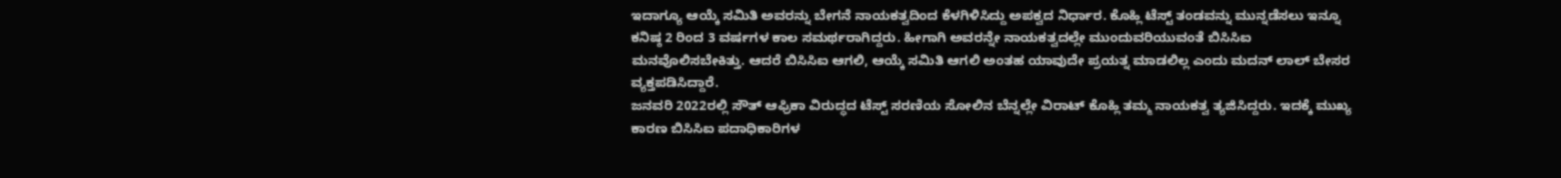ಇದಾಗ್ಯೂ ಆಯ್ಕೆ ಸಮಿತಿ ಅವರನ್ನು ಬೇಗನೆ ನಾಯಕತ್ವದಿಂದ ಕೆಳಗಿಳಿಸಿದ್ದು ಅಪಕ್ವದ ನಿರ್ಧಾರ. ಕೊಹ್ಲಿ ಟೆಸ್ಟ್ ತಂಡವನ್ನು ಮುನ್ನಡೆಸಲು ಇನ್ನೂ ಕನಿಷ್ಠ 2 ರಿಂದ 3 ವರ್ಷಗಳ ಕಾಲ ಸಮರ್ಥರಾಗಿದ್ದರು. ಹೀಗಾಗಿ ಅವರನ್ನೇ ನಾಯಕತ್ವದಲ್ಲೇ ಮುಂದುವರಿಯುವಂತೆ ಬಿಸಿಸಿಐ ಮನವೊಲಿಸಬೇಕಿತ್ತು. ಆದರೆ ಬಿಸಿಸಿಐ ಆಗಲಿ, ಆಯ್ಕೆ ಸಮಿತಿ ಆಗಲಿ ಅಂತಹ ಯಾವುದೇ ಪ್ರಯತ್ನ ಮಾಡಲಿಲ್ಲ ಎಂದು ಮದನ್ ಲಾಲ್ ಬೇಸರ ವ್ಯಕ್ತಪಡಿಸಿದ್ದಾರೆ.
ಜನವರಿ 2022ರಲ್ಲಿ ಸೌತ್ ಆಫ್ರಿಕಾ ವಿರುದ್ಧದ ಟೆಸ್ಟ್ ಸರಣಿಯ ಸೋಲಿನ ಬೆನ್ನಲ್ಲೇ ವಿರಾಟ್ ಕೊಹ್ಲಿ ತಮ್ಮ ನಾಯಕತ್ವ ತ್ಯಜಿಸಿದ್ದರು. ಇದಕ್ಕೆ ಮುಖ್ಯ ಕಾರಣ ಬಿಸಿಸಿಐ ಪದಾಧಿಕಾರಿಗಳ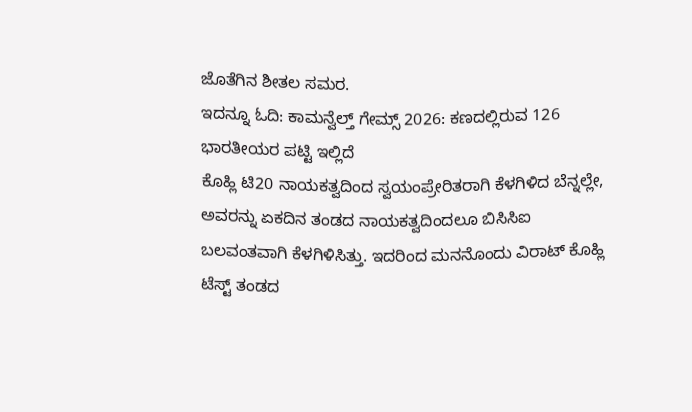ಜೊತೆಗಿನ ಶೀತಲ ಸಮರ.
ಇದನ್ನೂ ಓದಿ: ಕಾಮನ್ವೆಲ್ತ್ ಗೇಮ್ಸ್ 2026: ಕಣದಲ್ಲಿರುವ 126 ಭಾರತೀಯರ ಪಟ್ಟಿ ಇಲ್ಲಿದೆ
ಕೊಹ್ಲಿ ಟಿ20 ನಾಯಕತ್ವದಿಂದ ಸ್ವಯಂಪ್ರೇರಿತರಾಗಿ ಕೆಳಗಿಳಿದ ಬೆನ್ನಲ್ಲೇ, ಅವರನ್ನು ಏಕದಿನ ತಂಡದ ನಾಯಕತ್ವದಿಂದಲೂ ಬಿಸಿಸಿಐ ಬಲವಂತವಾಗಿ ಕೆಳಗಿಳಿಸಿತ್ತು. ಇದರಿಂದ ಮನನೊಂದು ವಿರಾಟ್ ಕೊಹ್ಲಿ ಟೆಸ್ಟ್ ತಂಡದ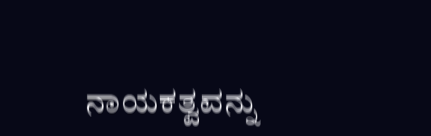ನಾಯಕತ್ವವನ್ನು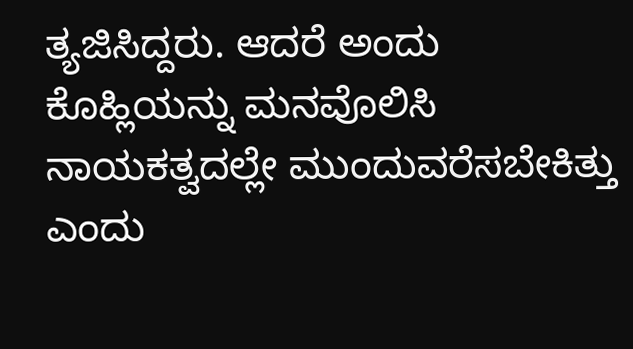ತ್ಯಜಿಸಿದ್ದರು. ಆದರೆ ಅಂದು ಕೊಹ್ಲಿಯನ್ನು ಮನವೊಲಿಸಿ ನಾಯಕತ್ವದಲ್ಲೇ ಮುಂದುವರೆಸಬೇಕಿತ್ತು ಎಂದು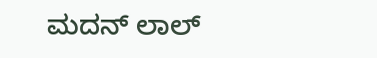ಮದನ್ ಲಾಲ್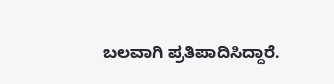ಬಲವಾಗಿ ಪ್ರತಿಪಾದಿಸಿದ್ದಾರೆ.